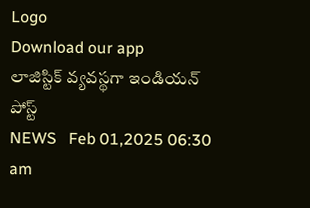Logo
Download our app
లాజిస్టిక్‌ వ్యవస్థగా ఇండియన్‌ పోస్ట్‌
NEWS   Feb 01,2025 06:30 am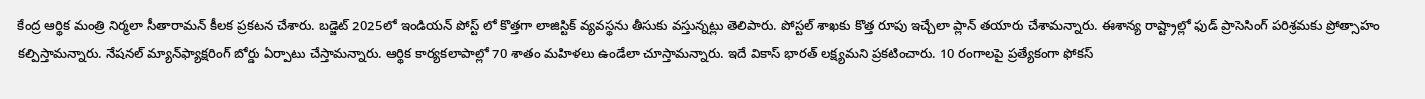కేంద్ర ఆర్థిక మంత్రి నిర్మ‌లా సీతారామ‌న్ కీల‌క ప్ర‌క‌ట‌న చేశారు. బ‌డ్జెట్ 2025లో ఇండియ‌న్ పోస్ట్ లో కొత్త‌గా లాజిస్టిక్ వ్య‌వ‌స్థ‌ను తీసుకు వ‌స్తున్న‌ట్లు తెలిపారు. పోస్ట‌ల్ శాఖ‌కు కొత్త రూపు ఇచ్చేలా ప్లాన్ త‌యారు చేశామ‌న్నారు. ఈశాన్య రాష్ట్రాల్లో ఫుడ్‌ ప్రాసెసింగ్‌ పరిశ్రమకు ప్రోత్సాహం క‌ల్పిస్తామ‌న్నారు. నేషనల్‌ మ్యాన్‌ఫ్యాక్షరింగ్‌ బోర్డు ఏర్పాటు చేస్తామ‌న్నారు. ఆర్థిక కార్య‌క‌లాపాల్లో 70 శాతం మ‌హిళ‌లు ఉండేలా చూస్తామ‌న్నారు. ఇదే వికాస్ భార‌త్ ల‌క్ష్య‌మ‌ని ప్ర‌క‌టించారు. 10 రంగాల‌పై ప్ర‌త్యేకంగా ఫోక‌స్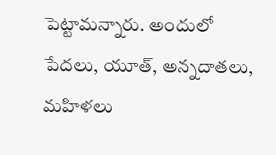పెట్టామ‌న్నారు. అందులో పేద‌లు, యూత్, అన్న‌దాత‌లు, మ‌హిళ‌లు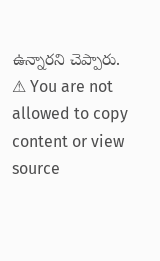ఉన్నార‌ని చెప్పారు.
⚠ You are not allowed to copy content or view source